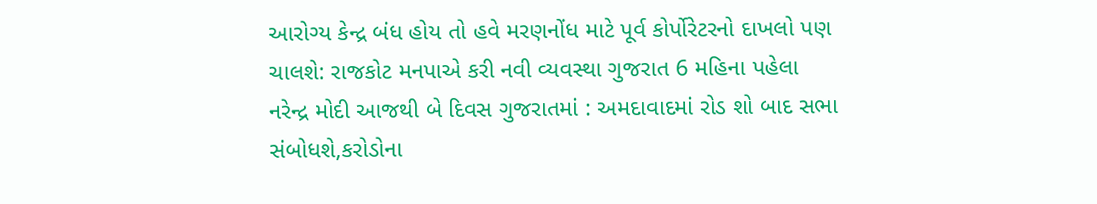આરોગ્ય કેન્દ્ર બંધ હોય તો હવે મરણનોંધ માટે પૂર્વ કોર્પોરેટરનો દાખલો પણ ચાલશે: રાજકોટ મનપાએ કરી નવી વ્યવસ્થા ગુજરાત 6 મહિના પહેલા
નરેન્દ્ર મોદી આજથી બે દિવસ ગુજરાતમાં : અમદાવાદમાં રોડ શો બાદ સભા સંબોધશે,કરોડોના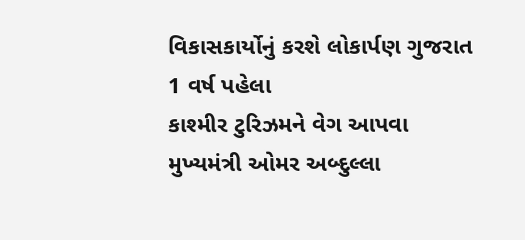વિકાસકાર્યોનું કરશે લોકાર્પણ ગુજરાત 1 વર્ષ પહેલા
કાશ્મીર ટુરિઝમને વેગ આપવા મુખ્યમંત્રી ઓમર અબ્દુલ્લા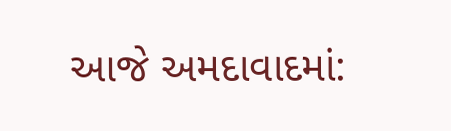આજે અમદાવાદમાં: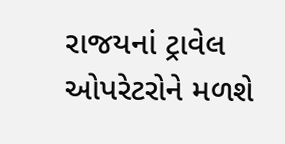રાજયનાં ટ્રાવેલ ઓપરેટરોને મળશે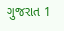ગુજરાત 1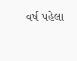વર્ષ પહેલા